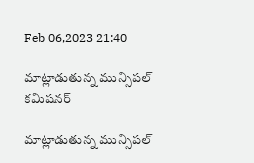Feb 06,2023 21:40

మాట్లాడుతున్న మున్సిపల్‌ కమిషనర్‌

మాట్లాడుతున్న మున్సిపల్‌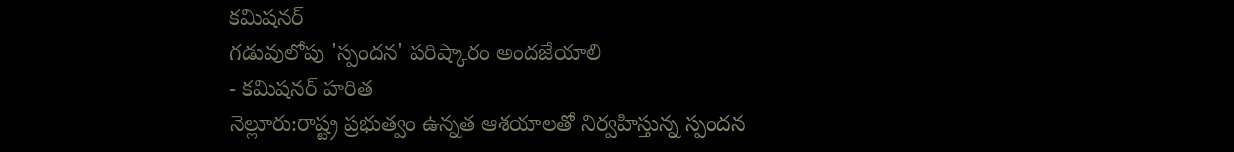కమిషనర్‌
గడువులోపు 'స్పందన' పరిష్కారం అందజేయాలి
- కమిషనర్‌ హరిత
నెల్లూరు:రాష్ట్ర ప్రభుత్వం ఉన్నత ఆశయాలతో నిర్వహిస్తున్న స్పందన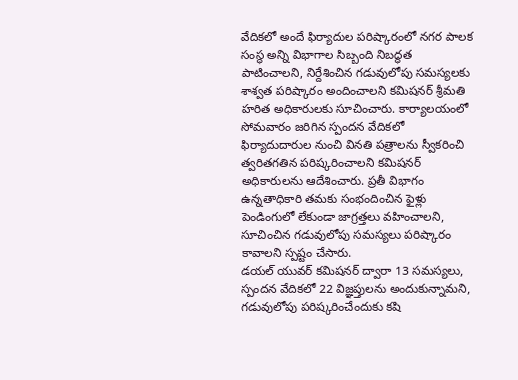వేదికలో అందే ఫిర్యాదుల పరిష్కారంలో నగర పాలక సంస్థ అన్ని విభాగాల సిబ్బంది నిబద్ధత పాటించాలని, నిర్దేశించిన గడువులోపు సమస్యలకు శాశ్వత పరిష్కారం అందించాలని కమిషనర్‌ శ్రీమతి హరిత అధికారులకు సూచించారు. కార్యాలయంలో సోమవారం జరిగిన స్పందన వేదికలో ఫిర్యాదుదారుల నుంచి వినతి పత్రాలను స్వీకరించి త్వరితగతిన పరిష్కరించాలని కమిషనర్‌ అధికారులను ఆదేశించారు. ప్రతీ విభాగం ఉన్నతాధికారి తమకు సంభందించిన ఫైళ్లు పెండింగులో లేకుండా జాగ్రత్తలు వహించాలని, సూచించిన గడువులోపు సమస్యలు పరిష్కారం కావాలని స్పష్టం చేసారు.
డయల్‌ యువర్‌ కమిషనర్‌ ద్వారా 13 సమస్యలు, స్పందన వేదికలో 22 విజ్ఞప్తులను అందుకున్నామని, గడువులోపు పరిష్కరించేందుకు కషి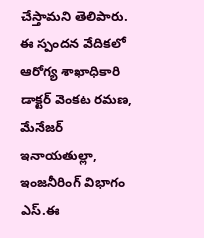చేస్తామని తెలిపారు. ఈ స్పందన వేదికలో ఆరోగ్య శాఖాధికారి డాక్టర్‌ వెంకట రమణ, మేనేజర్‌ ఇనాయతుల్లా, ఇంజనీరింగ్‌ విభాగం ఎస్‌.ఈ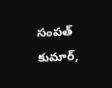సంపత్‌ కుమార్‌,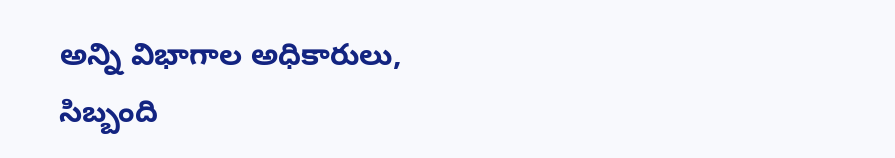అన్ని విభాగాల అధికారులు, సిబ్బంది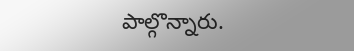పాల్గొన్నారు.